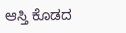ಆಸ್ತಿ ಕೊಡದ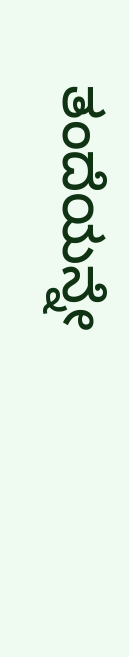ತಂದೆಯನ್ನೇ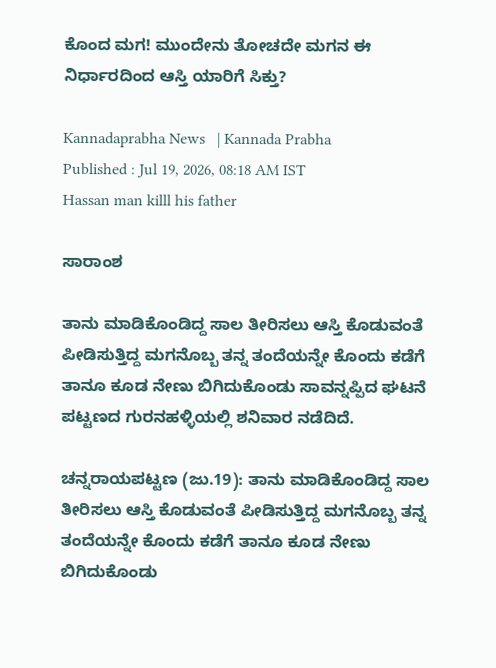ಕೊಂದ ಮಗ! ಮುಂದೇನು ತೋಚದೇ ಮಗನ ಈ ನಿರ್ಧಾರದಿಂದ ಆಸ್ತಿ ಯಾರಿಗೆ ಸಿಕ್ತು?

Kannadaprabha News   | Kannada Prabha
Published : Jul 19, 2026, 08:18 AM IST
Hassan man killl his father

ಸಾರಾಂಶ

ತಾನು ಮಾಡಿಕೊಂಡಿದ್ದ ಸಾಲ ತೀರಿಸಲು ಆಸ್ತಿ ಕೊಡುವಂತೆ ಪೀಡಿಸುತ್ತಿದ್ದ ಮಗನೊಬ್ಬ ತನ್ನ ತಂದೆಯನ್ನೇ ಕೊಂದು ಕಡೆಗೆ ತಾನೂ ಕೂಡ ನೇಣು ಬಿಗಿದುಕೊಂಡು ಸಾವನ್ನಪ್ಪಿದ ಘಟನೆ ಪಟ್ಟಣದ ಗುರನಹಳ್ಳಿಯಲ್ಲಿ ಶನಿವಾರ ನಡೆದಿದೆ.

ಚನ್ನರಾಯಪಟ್ಟಣ (ಜು.19): ತಾನು ಮಾಡಿಕೊಂಡಿದ್ದ ಸಾಲ ತೀರಿಸಲು ಆಸ್ತಿ ಕೊಡುವಂತೆ ಪೀಡಿಸುತ್ತಿದ್ದ ಮಗನೊಬ್ಬ ತನ್ನ ತಂದೆಯನ್ನೇ ಕೊಂದು ಕಡೆಗೆ ತಾನೂ ಕೂಡ ನೇಣು ಬಿಗಿದುಕೊಂಡು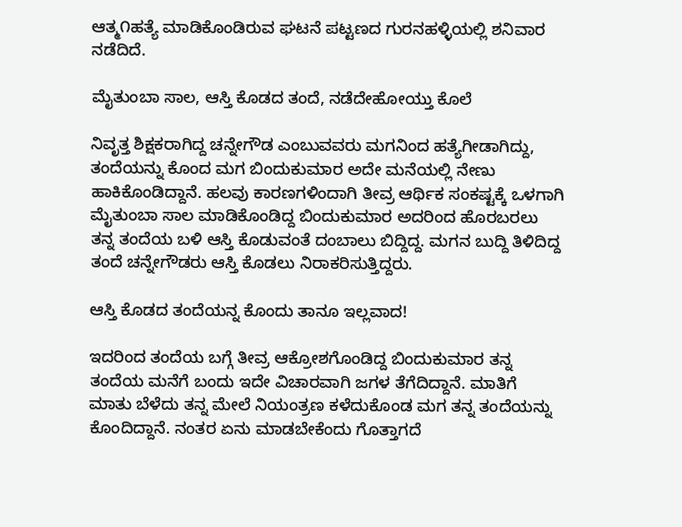ಆತ್ಮ೧ಹತ್ಯೆ ಮಾಡಿಕೊಂಡಿರುವ ಘಟನೆ ಪಟ್ಟಣದ ಗುರನಹಳ್ಳಿಯಲ್ಲಿ ಶನಿವಾರ ನಡೆದಿದೆ.

ಮೈತುಂಬಾ ಸಾಲ, ಆಸ್ತಿ ಕೊಡದ ತಂದೆ, ನಡೆದೇಹೋಯ್ತು ಕೊಲೆ

ನಿವೃತ್ತ ಶಿಕ್ಷಕರಾಗಿದ್ದ ಚನ್ನೇಗೌಡ ಎಂಬುವವರು ಮಗನಿಂದ ಹತ್ಯೆಗೀಡಾಗಿದ್ದು, ತಂದೆಯನ್ನು ಕೊಂದ ಮಗ ಬಿಂದುಕುಮಾರ ಅದೇ ಮನೆಯಲ್ಲಿ ನೇಣು ಹಾಕಿಕೊಂಡಿದ್ದಾನೆ. ಹಲವು ಕಾರಣಗಳಿಂದಾಗಿ ತೀವ್ರ ಆರ್ಥಿಕ ಸಂಕಷ್ಟಕ್ಕೆ ಒಳಗಾಗಿ ಮೈತುಂಬಾ ಸಾಲ ಮಾಡಿಕೊಂಡಿದ್ದ ಬಿಂದುಕುಮಾರ ಅದರಿಂದ ಹೊರಬರಲು ತನ್ನ ತಂದೆಯ ಬಳಿ ಆಸ್ತಿ ಕೊಡುವಂತೆ ದಂಬಾಲು ಬಿದ್ದಿದ್ದ. ಮಗನ ಬುದ್ದಿ ತಿಳಿದಿದ್ದ ತಂದೆ ಚನ್ನೇಗೌಡರು ಆಸ್ತಿ ಕೊಡಲು ನಿರಾಕರಿಸುತ್ತಿದ್ದರು.

ಆಸ್ತಿ ಕೊಡದ ತಂದೆಯನ್ನ ಕೊಂದು ತಾನೂ ಇಲ್ಲವಾದ!

ಇದರಿಂದ ತಂದೆಯ ಬಗ್ಗೆ ತೀವ್ರ ಆಕ್ರೋಶಗೊಂಡಿದ್ದ ಬಿಂದುಕುಮಾರ ತನ್ನ ತಂದೆಯ ಮನೆಗೆ ಬಂದು ಇದೇ ವಿಚಾರವಾಗಿ ಜಗಳ ತೆಗೆದಿದ್ದಾನೆ. ಮಾತಿಗೆ ಮಾತು ಬೆಳೆದು ತನ್ನ ಮೇಲೆ ನಿಯಂತ್ರಣ ಕಳೆದುಕೊಂಡ ಮಗ ತನ್ನ ತಂದೆಯನ್ನು ಕೊಂದಿದ್ದಾನೆ. ನಂತರ ಏನು ಮಾಡಬೇಕೆಂದು ಗೊತ್ತಾಗದೆ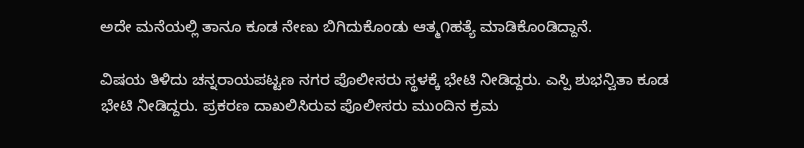ಅದೇ ಮನೆಯಲ್ಲಿ ತಾನೂ ಕೂಡ ನೇಣು ಬಿಗಿದುಕೊಂಡು ಆತ್ಮ೧ಹತ್ಯೆ ಮಾಡಿಕೊಂಡಿದ್ದಾನೆ.

ವಿಷಯ ತಿಳಿದು ಚನ್ನರಾಯಪಟ್ಟಣ ನಗರ ಪೊಲೀಸರು ಸ್ಥಳಕ್ಕೆ ಭೇಟಿ ನೀಡಿದ್ದರು. ಎಸ್ಪಿ ಶುಭನ್ವಿತಾ ಕೂಡ ಭೇಟಿ ನೀಡಿದ್ದರು. ಪ್ರಕರಣ ದಾಖಲಿಸಿರುವ ಪೊಲೀಸರು ಮುಂದಿನ ಕ್ರಮ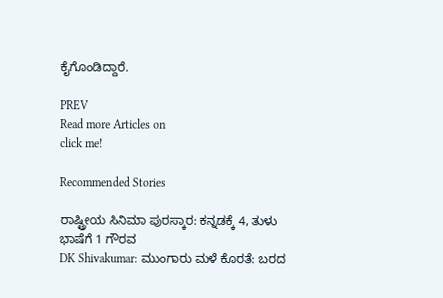ಕೈಗೊಂಡಿದ್ದಾರೆ.

PREV
Read more Articles on
click me!

Recommended Stories

ರಾಷ್ಟ್ರೀಯ ಸಿನಿಮಾ ಪುರಸ್ಕಾರ: ಕನ್ನಡಕ್ಕೆ 4, ತುಳು ಭಾಷೆಗೆ 1 ಗೌರವ
DK Shivakumar: ಮುಂಗಾರು ಮಳೆ ಕೊರತೆ: ಬರದ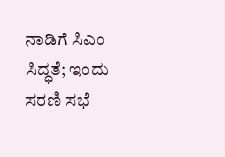ನಾಡಿಗೆ ಸಿಎಂ ಸಿದ್ಧತೆ; ಇಂದು ಸರಣಿ ಸಭೆ